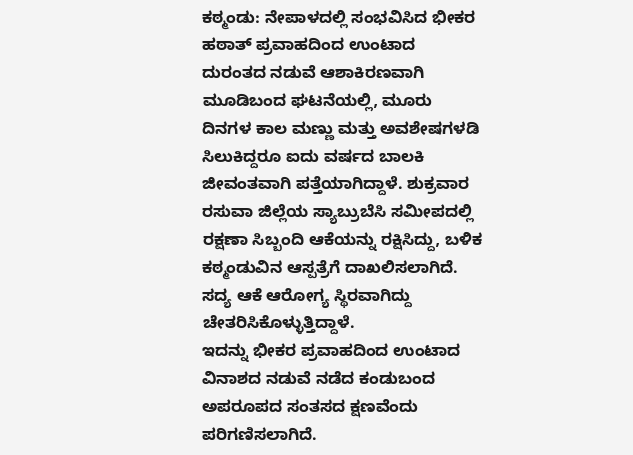ಕಠ್ಮಂಡು: ನೇಪಾಳದಲ್ಲಿ ಸಂಭವಿಸಿದ ಭೀಕರ ಹಠಾತ್ ಪ್ರವಾಹದಿಂದ ಉಂಟಾದ ದುರಂತದ ನಡುವೆ ಆಶಾಕಿರಣವಾಗಿ ಮೂಡಿಬಂದ ಘಟನೆಯಲ್ಲಿ, ಮೂರು ದಿನಗಳ ಕಾಲ ಮಣ್ಣು ಮತ್ತು ಅವಶೇಷಗಳಡಿ ಸಿಲುಕಿದ್ದರೂ ಐದು ವರ್ಷದ ಬಾಲಕಿ ಜೀವಂತವಾಗಿ ಪತ್ತೆಯಾಗಿದ್ದಾಳೆ. ಶುಕ್ರವಾರ ರಸುವಾ ಜಿಲ್ಲೆಯ ಸ್ಯಾಬ್ರುಬೆಸಿ ಸಮೀಪದಲ್ಲಿ ರಕ್ಷಣಾ ಸಿಬ್ಬಂದಿ ಆಕೆಯನ್ನು ರಕ್ಷಿಸಿದ್ದು, ಬಳಿಕ ಕಠ್ಮಂಡುವಿನ ಆಸ್ಪತ್ರೆಗೆ ದಾಖಲಿಸಲಾಗಿದೆ. ಸದ್ಯ ಆಕೆ ಆರೋಗ್ಯ ಸ್ಥಿರವಾಗಿದ್ದು ಚೇತರಿಸಿಕೊಳ್ಳುತ್ತಿದ್ದಾಳೆ.
ಇದನ್ನು ಭೀಕರ ಪ್ರವಾಹದಿಂದ ಉಂಟಾದ ವಿನಾಶದ ನಡುವೆ ನಡೆದ ಕಂಡುಬಂದ ಅಪರೂಪದ ಸಂತಸದ ಕ್ಷಣವೆಂದು ಪರಿಗಣಿಸಲಾಗಿದೆ.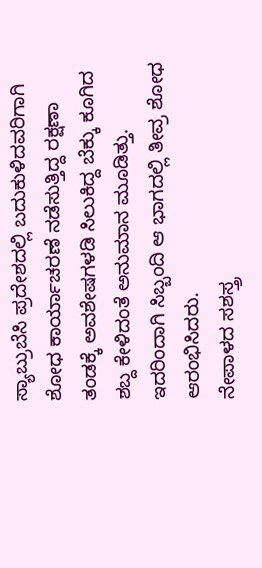ಸ್ಯಾಬ್ರುಬೆಸಿ ಪ್ರದೇಶದಲ್ಲಿ ಬದುಕುಳಿದವರಿಗಾಗಿ ಶೋಧ ಕಾರ್ಯಾಚರಣೆ ನಡೆಸುತ್ತಿದ್ದ ರಕ್ಷಣಾ ತಂಡಕ್ಕೆ ಅವಶೇಷಗಳಡಿ ಸಿಲುಕಿದ್ದ ಬೆಕ್ಕು ಕೂಗಿದ ಶಬ್ದ ಕೇಳಿದಂತೆ ಅನುಮಾನ ಮೂಡಿತ್ತು. ಇದರಿಂದಾಗಿ ಸಿಬ್ಬಂದಿ ಆ ಭಾಗದಲ್ಲಿ ತೀವ್ರ ಶೋಧ ಆರಂಭಿಸಿದರು.
ನೇಪಾಳದ ಸಶಸ್ತ್ರ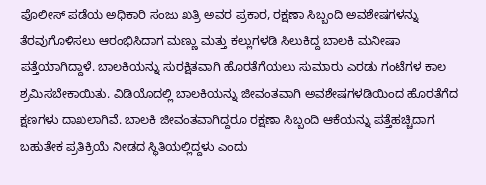ಪೊಲೀಸ್ ಪಡೆಯ ಅಧಿಕಾರಿ ಸಂಜು ಖತ್ರಿ ಅವರ ಪ್ರಕಾರ, ರಕ್ಷಣಾ ಸಿಬ್ಬಂದಿ ಅವಶೇಷಗಳನ್ನು ತೆರವುಗೊಳಿಸಲು ಆರಂಭಿಸಿದಾಗ ಮಣ್ಣು ಮತ್ತು ಕಲ್ಲುಗಳಡಿ ಸಿಲುಕಿದ್ದ ಬಾಲಕಿ ಮನೀಷಾ ಪತ್ತೆಯಾಗಿದ್ದಾಳೆ. ಬಾಲಕಿಯನ್ನು ಸುರಕ್ಷಿತವಾಗಿ ಹೊರತೆಗೆಯಲು ಸುಮಾರು ಎರಡು ಗಂಟೆಗಳ ಕಾಲ ಶ್ರಮಿಸಬೇಕಾಯಿತು. ವಿಡಿಯೊದಲ್ಲಿ ಬಾಲಕಿಯನ್ನು ಜೀವಂತವಾಗಿ ಅವಶೇಷಗಳಡಿಯಿಂದ ಹೊರತೆಗೆದ ಕ್ಷಣಗಳು ದಾಖಲಾಗಿವೆ. ಬಾಲಕಿ ಜೀವಂತವಾಗಿದ್ದರೂ ರಕ್ಷಣಾ ಸಿಬ್ಬಂದಿ ಆಕೆಯನ್ನು ಪತ್ತೆಹಚ್ಚಿದಾಗ ಬಹುತೇಕ ಪ್ರತಿಕ್ರಿಯೆ ನೀಡದ ಸ್ಥಿತಿಯಲ್ಲಿದ್ದಳು ಎಂದು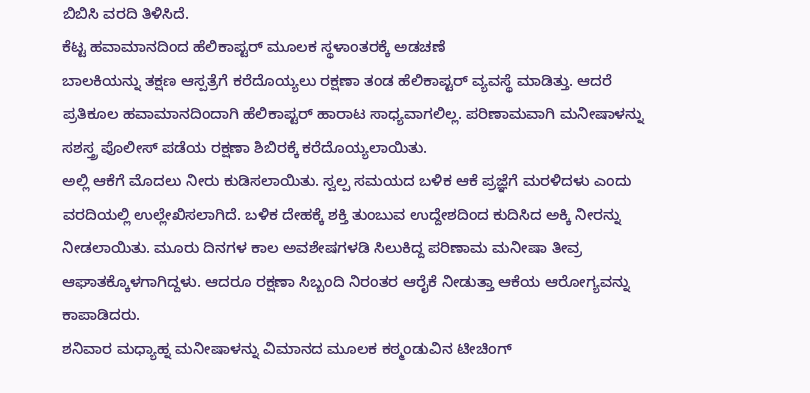ಬಿಬಿಸಿ ವರದಿ ತಿಳಿಸಿದೆ.
ಕೆಟ್ಟ ಹವಾಮಾನದಿಂದ ಹೆಲಿಕಾಪ್ಟರ್ ಮೂಲಕ ಸ್ಥಳಾಂತರಕ್ಕೆ ಅಡಚಣೆ
ಬಾಲಕಿಯನ್ನು ತಕ್ಷಣ ಆಸ್ಪತ್ರೆಗೆ ಕರೆದೊಯ್ಯಲು ರಕ್ಷಣಾ ತಂಡ ಹೆಲಿಕಾಪ್ಟರ್ ವ್ಯವಸ್ಥೆ ಮಾಡಿತ್ತು. ಆದರೆ ಪ್ರತಿಕೂಲ ಹವಾಮಾನದಿಂದಾಗಿ ಹೆಲಿಕಾಪ್ಟರ್ ಹಾರಾಟ ಸಾಧ್ಯವಾಗಲಿಲ್ಲ. ಪರಿಣಾಮವಾಗಿ ಮನೀಷಾಳನ್ನು ಸಶಸ್ತ್ರ ಪೊಲೀಸ್ ಪಡೆಯ ರಕ್ಷಣಾ ಶಿಬಿರಕ್ಕೆ ಕರೆದೊಯ್ಯಲಾಯಿತು.
ಅಲ್ಲಿ ಆಕೆಗೆ ಮೊದಲು ನೀರು ಕುಡಿಸಲಾಯಿತು. ಸ್ವಲ್ಪ ಸಮಯದ ಬಳಿಕ ಆಕೆ ಪ್ರಜ್ಞೆಗೆ ಮರಳಿದಳು ಎಂದು ವರದಿಯಲ್ಲಿ ಉಲ್ಲೇಖಿಸಲಾಗಿದೆ. ಬಳಿಕ ದೇಹಕ್ಕೆ ಶಕ್ತಿ ತುಂಬುವ ಉದ್ದೇಶದಿಂದ ಕುದಿಸಿದ ಅಕ್ಕಿ ನೀರನ್ನು ನೀಡಲಾಯಿತು. ಮೂರು ದಿನಗಳ ಕಾಲ ಅವಶೇಷಗಳಡಿ ಸಿಲುಕಿದ್ದ ಪರಿಣಾಮ ಮನೀಷಾ ತೀವ್ರ ಆಘಾತಕ್ಕೊಳಗಾಗಿದ್ದಳು. ಆದರೂ ರಕ್ಷಣಾ ಸಿಬ್ಬಂದಿ ನಿರಂತರ ಆರೈಕೆ ನೀಡುತ್ತಾ ಆಕೆಯ ಆರೋಗ್ಯವನ್ನು ಕಾಪಾಡಿದರು.
ಶನಿವಾರ ಮಧ್ಯಾಹ್ನ ಮನೀಷಾಳನ್ನು ವಿಮಾನದ ಮೂಲಕ ಕಠ್ಮಂಡುವಿನ ಟೀಚಿಂಗ್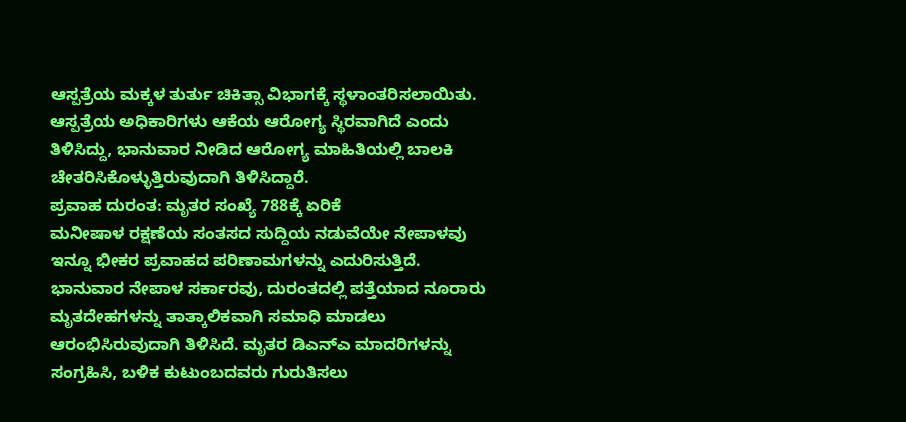ಆಸ್ಪತ್ರೆಯ ಮಕ್ಕಳ ತುರ್ತು ಚಿಕಿತ್ಸಾ ವಿಭಾಗಕ್ಕೆ ಸ್ಥಳಾಂತರಿಸಲಾಯಿತು. ಆಸ್ಪತ್ರೆಯ ಅಧಿಕಾರಿಗಳು ಆಕೆಯ ಆರೋಗ್ಯ ಸ್ಥಿರವಾಗಿದೆ ಎಂದು ತಿಳಿಸಿದ್ದು, ಭಾನುವಾರ ನೀಡಿದ ಆರೋಗ್ಯ ಮಾಹಿತಿಯಲ್ಲಿ ಬಾಲಕಿ ಚೇತರಿಸಿಕೊಳ್ಳುತ್ತಿರುವುದಾಗಿ ತಿಳಿಸಿದ್ದಾರೆ.
ಪ್ರವಾಹ ದುರಂತ: ಮೃತರ ಸಂಖ್ಯೆ 788ಕ್ಕೆ ಏರಿಕೆ
ಮನೀಷಾಳ ರಕ್ಷಣೆಯ ಸಂತಸದ ಸುದ್ದಿಯ ನಡುವೆಯೇ ನೇಪಾಳವು ಇನ್ನೂ ಭೀಕರ ಪ್ರವಾಹದ ಪರಿಣಾಮಗಳನ್ನು ಎದುರಿಸುತ್ತಿದೆ.
ಭಾನುವಾರ ನೇಪಾಳ ಸರ್ಕಾರವು, ದುರಂತದಲ್ಲಿ ಪತ್ತೆಯಾದ ನೂರಾರು ಮೃತದೇಹಗಳನ್ನು ತಾತ್ಕಾಲಿಕವಾಗಿ ಸಮಾಧಿ ಮಾಡಲು ಆರಂಭಿಸಿರುವುದಾಗಿ ತಿಳಿಸಿದೆ. ಮೃತರ ಡಿಎನ್ಎ ಮಾದರಿಗಳನ್ನು ಸಂಗ್ರಹಿಸಿ, ಬಳಿಕ ಕುಟುಂಬದವರು ಗುರುತಿಸಲು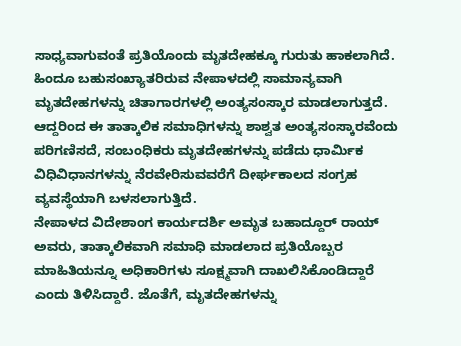ಸಾಧ್ಯವಾಗುವಂತೆ ಪ್ರತಿಯೊಂದು ಮೃತದೇಹಕ್ಕೂ ಗುರುತು ಹಾಕಲಾಗಿದೆ.
ಹಿಂದೂ ಬಹುಸಂಖ್ಯಾತರಿರುವ ನೇಪಾಳದಲ್ಲಿ ಸಾಮಾನ್ಯವಾಗಿ ಮೃತದೇಹಗಳನ್ನು ಚಿತಾಗಾರಗಳಲ್ಲಿ ಅಂತ್ಯಸಂಸ್ಕಾರ ಮಾಡಲಾಗುತ್ತದೆ. ಆದ್ದರಿಂದ ಈ ತಾತ್ಕಾಲಿಕ ಸಮಾಧಿಗಳನ್ನು ಶಾಶ್ವತ ಅಂತ್ಯಸಂಸ್ಕಾರವೆಂದು ಪರಿಗಣಿಸದೆ, ಸಂಬಂಧಿಕರು ಮೃತದೇಹಗಳನ್ನು ಪಡೆದು ಧಾರ್ಮಿಕ ವಿಧಿವಿಧಾನಗಳನ್ನು ನೆರವೇರಿಸುವವರೆಗೆ ದೀರ್ಘಕಾಲದ ಸಂಗ್ರಹ ವ್ಯವಸ್ಥೆಯಾಗಿ ಬಳಸಲಾಗುತ್ತಿದೆ.
ನೇಪಾಳದ ವಿದೇಶಾಂಗ ಕಾರ್ಯದರ್ಶಿ ಅಮೃತ ಬಹಾದ್ದೂರ್ ರಾಯ್ ಅವರು, ತಾತ್ಕಾಲಿಕವಾಗಿ ಸಮಾಧಿ ಮಾಡಲಾದ ಪ್ರತಿಯೊಬ್ಬರ ಮಾಹಿತಿಯನ್ನೂ ಅಧಿಕಾರಿಗಳು ಸೂಕ್ಷ್ಮವಾಗಿ ದಾಖಲಿಸಿಕೊಂಡಿದ್ದಾರೆ ಎಂದು ತಿಳಿಸಿದ್ದಾರೆ. ಜೊತೆಗೆ, ಮೃತದೇಹಗಳನ್ನು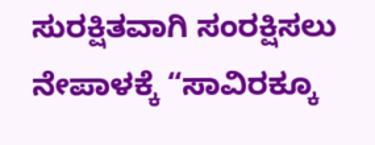ಸುರಕ್ಷಿತವಾಗಿ ಸಂರಕ್ಷಿಸಲು ನೇಪಾಳಕ್ಕೆ “ಸಾವಿರಕ್ಕೂ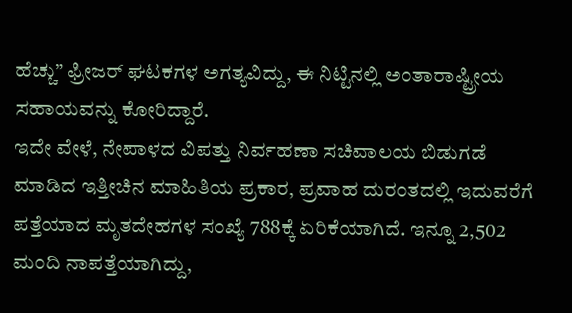ಹೆಚ್ಚು” ಫ್ರೀಜರ್ ಘಟಕಗಳ ಅಗತ್ಯವಿದ್ದು, ಈ ನಿಟ್ಟಿನಲ್ಲಿ ಅಂತಾರಾಷ್ಟ್ರೀಯ ಸಹಾಯವನ್ನು ಕೋರಿದ್ದಾರೆ.
ಇದೇ ವೇಳೆ, ನೇಪಾಳದ ವಿಪತ್ತು ನಿರ್ವಹಣಾ ಸಚಿವಾಲಯ ಬಿಡುಗಡೆ ಮಾಡಿದ ಇತ್ತೀಚಿನ ಮಾಹಿತಿಯ ಪ್ರಕಾರ, ಪ್ರವಾಹ ದುರಂತದಲ್ಲಿ ಇದುವರೆಗೆ ಪತ್ತೆಯಾದ ಮೃತದೇಹಗಳ ಸಂಖ್ಯೆ 788ಕ್ಕೆ ಏರಿಕೆಯಾಗಿದೆ. ಇನ್ನೂ 2,502 ಮಂದಿ ನಾಪತ್ತೆಯಾಗಿದ್ದು,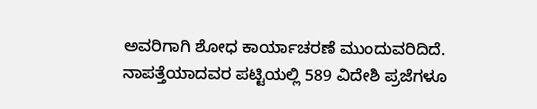ಅವರಿಗಾಗಿ ಶೋಧ ಕಾರ್ಯಾಚರಣೆ ಮುಂದುವರಿದಿದೆ. ನಾಪತ್ತೆಯಾದವರ ಪಟ್ಟಿಯಲ್ಲಿ 589 ವಿದೇಶಿ ಪ್ರಜೆಗಳೂ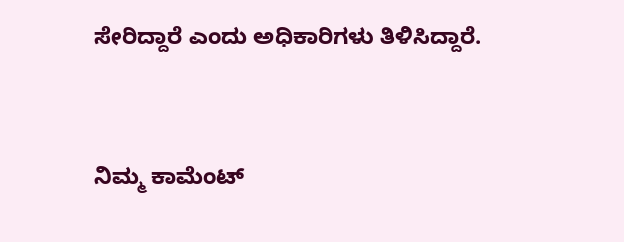ಸೇರಿದ್ದಾರೆ ಎಂದು ಅಧಿಕಾರಿಗಳು ತಿಳಿಸಿದ್ದಾರೆ.


ನಿಮ್ಮ ಕಾಮೆಂಟ್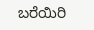ಬರೆಯಿರಿ